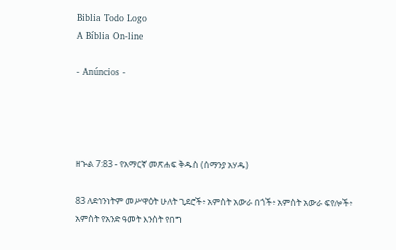Biblia Todo Logo
A Bíblia On-line

- Anúncios -




ዘኍል 7:83 - የአማርኛ መጽሐፍ ቅዱስ (ሰማንያ አሃዱ)

83 ለደኅንነትም መሥዋዕት ሁለት ጊደሮች፥ አምስት አውራ በጎች፥ አምስት አውራ ፍየሎች፥ አምስት የአንድ ዓመት እንስት የበግ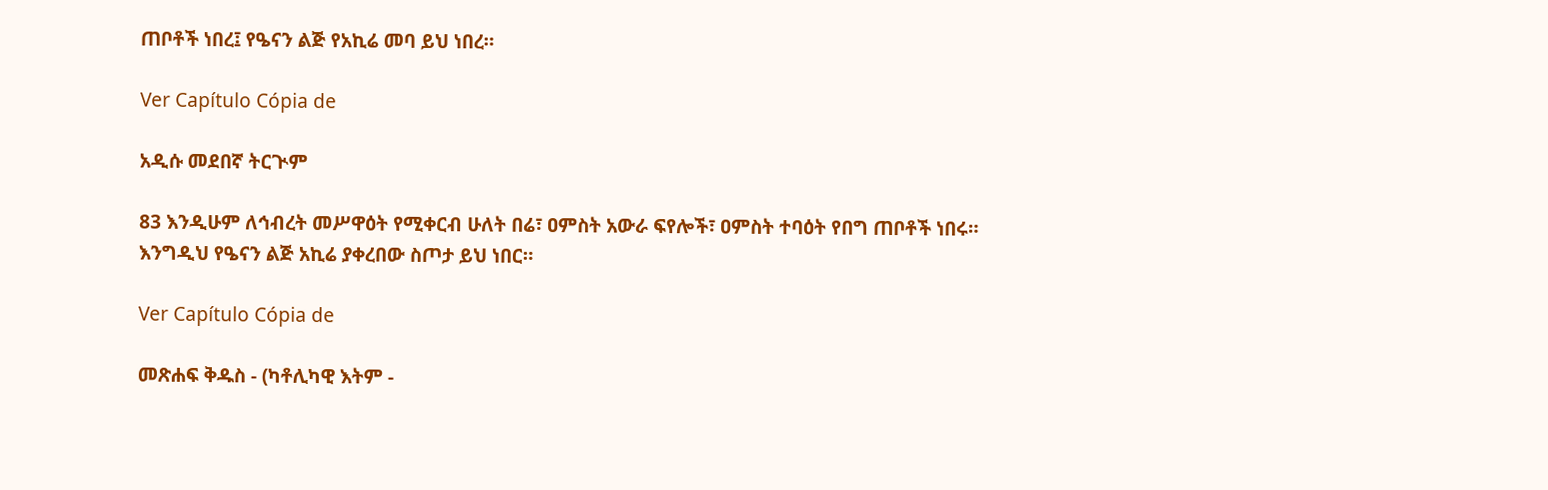ጠቦቶች ነበረ፤ የዔናን ልጅ የአኪሬ መባ ይህ ነበረ።

Ver Capítulo Cópia de

አዲሱ መደበኛ ትርጒም

83 እንዲሁም ለኅብረት መሥዋዕት የሚቀርብ ሁለት በሬ፣ ዐምስት አውራ ፍየሎች፣ ዐምስት ተባዕት የበግ ጠቦቶች ነበሩ። እንግዲህ የዔናን ልጅ አኪሬ ያቀረበው ስጦታ ይህ ነበር።

Ver Capítulo Cópia de

መጽሐፍ ቅዱስ - (ካቶሊካዊ እትም -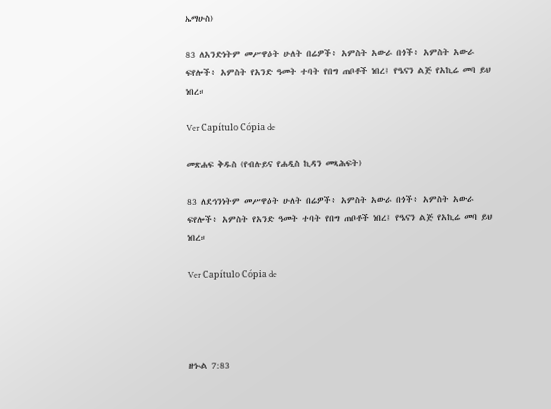ኤማሁስ)

83 ለአንድነትም መሥዋዕት ሁለት በሬዎች፥ አምስት አውራ በጎች፥ አምስት አውራ ፍየሎች፥ አምስት የአንድ ዓመት ተባት የበግ ጠቦቶች ነበረ፤ የዔናን ልጅ የአኪሬ መባ ይህ ነበረ።

Ver Capítulo Cópia de

መጽሐፍ ቅዱስ (የብሉይና የሐዲስ ኪዳን መጻሕፍት)

83 ለደኅንነትም መሥዋዕት ሁለት በሬዎች፥ አምስት አውራ በጎች፥ አምስት አውራ ፍየሎች፥ አምስት የአንድ ዓመት ተባት የበግ ጠቦቶች ነበረ፤ የዔናን ልጅ የአኪሬ መባ ይህ ነበረ።

Ver Capítulo Cópia de




ዘኍል 7:83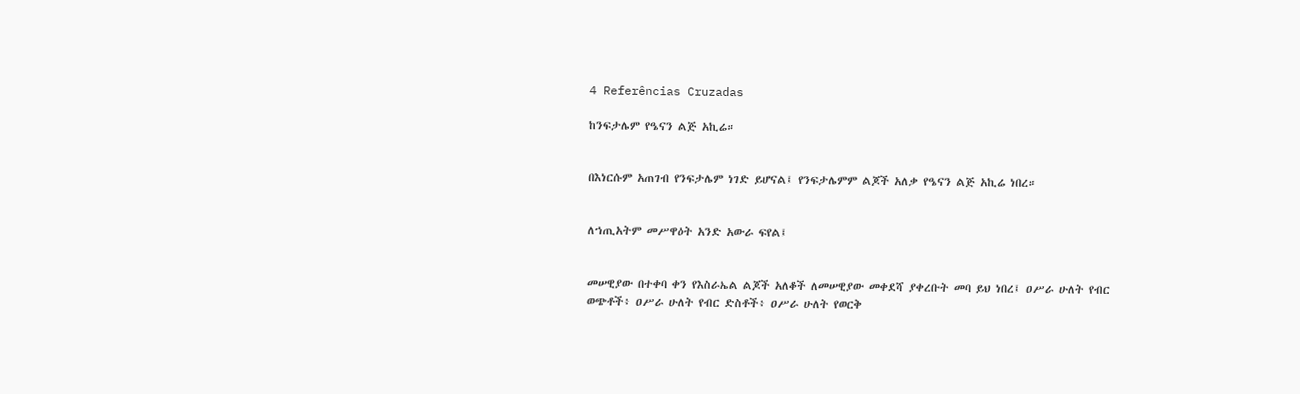4 Referências Cruzadas

ከንፍታሌም የዔናን ልጅ አኪሬ።


በእነርሱም አጠገብ የንፍታሌም ነገድ ይሆናል፤ የንፍታሌምም ልጆች አለቃ የዔናን ልጅ አኪሬ ነበረ።


ለኀጢአትም መሥዋዕት አንድ አውራ ፍየል፤


መሠዊያው በተቀባ ቀን የእስራኤል ልጆች አለቆች ለመሠዊያው መቀደሻ ያቀረቡት መባ ይህ ነበረ፤ ዐሥራ ሁለት የብር ወጭቶች፥ ዐሥራ ሁለት የብር ድስቶች፥ ዐሥራ ሁለት የወርቅ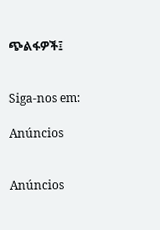ጭልፋዎች፤


Siga-nos em:

Anúncios


Anúncios